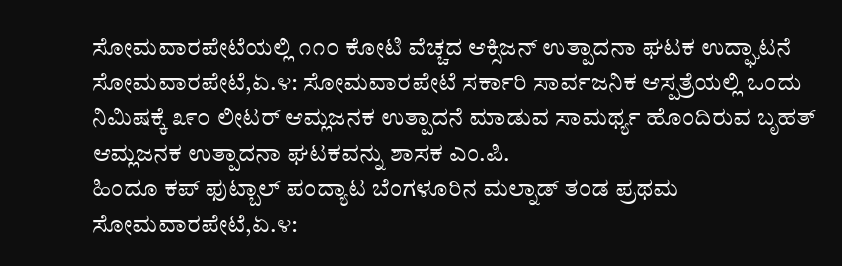ಸೋಮವಾರಪೇಟೆಯಲ್ಲಿ ೧೧೦ ಕೋಟಿ ವೆಚ್ಚದ ಆಕ್ಸಿಜನ್ ಉತ್ಪಾದನಾ ಘಟಕ ಉದ್ಘಾಟನೆ ಸೋಮವಾರಪೇಟೆ,ಏ.೪: ಸೋಮವಾರಪೇಟೆ ಸರ್ಕಾರಿ ಸಾರ್ವಜನಿಕ ಆಸ್ಪತ್ರೆಯಲ್ಲಿ ಒಂದು ನಿಮಿಷಕ್ಕೆ ೩೯೦ ಲೀಟರ್ ಆಮ್ಲಜನಕ ಉತ್ಪಾದನೆ ಮಾಡುವ ಸಾಮರ್ಥ್ಯ ಹೊಂದಿರುವ ಬೃಹತ್ ಆಮ್ಲಜನಕ ಉತ್ಪಾದನಾ ಘಟಕವನ್ನು ಶಾಸಕ ಎಂ.ಪಿ.
ಹಿಂದೂ ಕಪ್ ಫುಟ್ಬಾಲ್ ಪಂದ್ಯಾಟ ಬೆಂಗಳೂರಿನ ಮಲ್ನಾಡ್ ತಂಡ ಪ್ರಥಮ ಸೋಮವಾರಪೇಟೆ,ಏ.೪: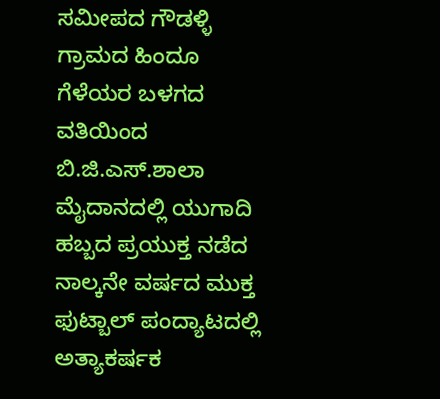ಸಮೀಪದ ಗೌಡಳ್ಳಿ ಗ್ರಾಮದ ಹಿಂದೂ ಗೆಳೆಯರ ಬಳಗದ ವತಿಯಿಂದ ಬಿ.ಜಿ.ಎಸ್.ಶಾಲಾ ಮೈದಾನದಲ್ಲಿ ಯುಗಾದಿ ಹಬ್ಬದ ಪ್ರಯುಕ್ತ ನಡೆದ ನಾಲ್ಕನೇ ವರ್ಷದ ಮುಕ್ತ ಫುಟ್ಬಾಲ್ ಪಂದ್ಯಾಟದಲ್ಲಿ ಅತ್ಯಾಕರ್ಷಕ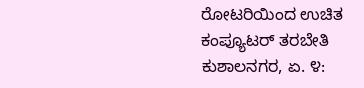ರೋಟರಿಯಿಂದ ಉಚಿತ ಕಂಪ್ಯೂಟರ್ ತರಬೇತಿ ಕುಶಾಲನಗರ, ಏ. ೪: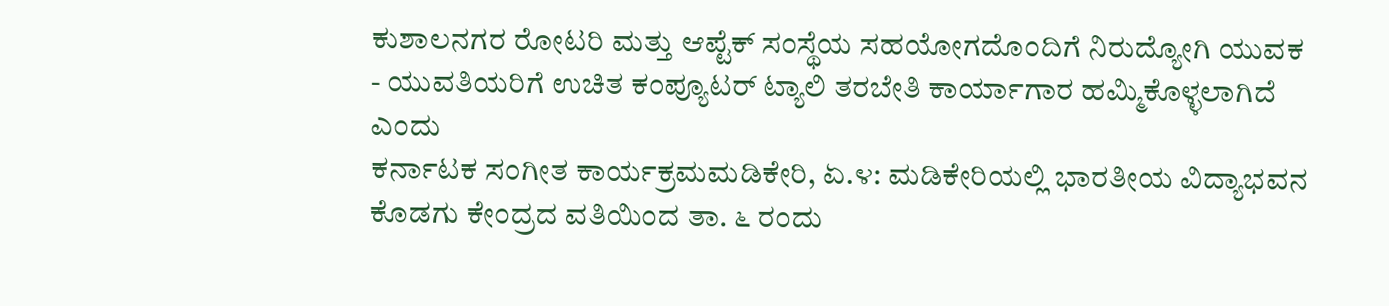ಕುಶಾಲನಗರ ರೋಟರಿ ಮತ್ತು ಆಪ್ಟೆಕ್ ಸಂಸ್ಥೆಯ ಸಹಯೋಗದೊಂದಿಗೆ ನಿರುದ್ಯೋಗಿ ಯುವಕ - ಯುವತಿಯರಿಗೆ ಉಚಿತ ಕಂಪ್ಯೂಟರ್ ಟ್ಯಾಲಿ ತರಬೇತಿ ಕಾರ್ಯಾಗಾರ ಹಮ್ಮಿಕೊಳ್ಳಲಾಗಿದೆ ಎಂದು
ಕರ್ನಾಟಕ ಸಂಗೀತ ಕಾರ್ಯಕ್ರಮಮಡಿಕೇರಿ, ಏ.೪: ಮಡಿಕೇರಿಯಲ್ಲಿ ಭಾರತೀಯ ವಿದ್ಯಾಭವನ ಕೊಡಗು ಕೇಂದ್ರದ ವತಿಯಿಂದ ತಾ. ೬ ರಂದು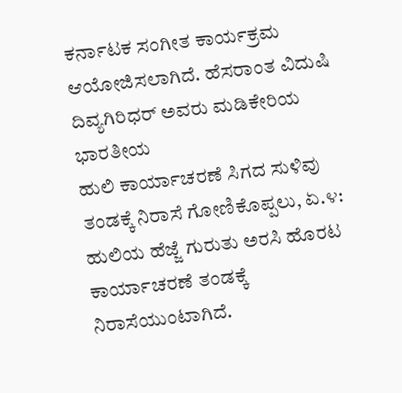ಕರ್ನಾಟಕ ಸಂಗೀತ ಕಾರ್ಯಕ್ರಮ ಆಯೋಜಿಸಲಾಗಿದೆ. ಹೆಸರಾಂತ ವಿದುಷಿ ದಿವ್ಯಗಿರಿಧರ್ ಅವರು ಮಡಿಕೇರಿಯ ಭಾರತೀಯ
ಹುಲಿ ಕಾರ್ಯಾಚರಣೆ ಸಿಗದ ಸುಳಿವು ತಂಡಕ್ಕೆ ನಿರಾಸೆ ಗೋಣಿಕೊಪ್ಪಲು, ಏ.೪: ಹುಲಿಯ ಹೆಜ್ಜೆ ಗುರುತು ಅರಸಿ ಹೊರಟ ಕಾರ್ಯಾಚರಣೆ ತಂಡಕ್ಕೆ ನಿರಾಸೆಯುಂಟಾಗಿದೆ.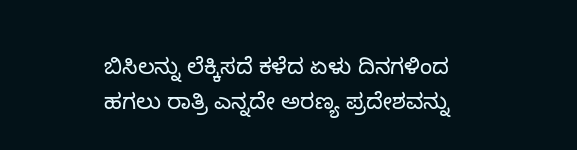ಬಿಸಿಲನ್ನು ಲೆಕ್ಕಿಸದೆ ಕಳೆದ ಏಳು ದಿನಗಳಿಂದ ಹಗಲು ರಾತ್ರಿ ಎನ್ನದೇ ಅರಣ್ಯ ಪ್ರದೇಶವನ್ನು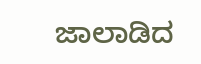ಜಾಲಾಡಿದ